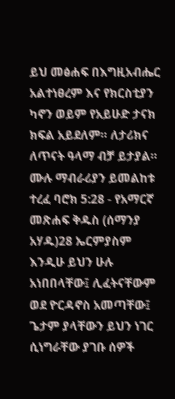ይህ መፅሐፍ በእግዚአብሔር አልተነፀረም እና የክርስቲያን ካኖን ወይም የአይሁድ ታናክ ክፍል አይደለም። ለታሪክና ለጥናት ዓላማ ብቻ ይታያል። ሙሉ ማብራሪያን ይመልከቱ ተረፈ ባሮክ 5:28 - የአማርኛ መጽሐፍ ቅዱስ (ሰማንያ አሃዱ)28 ኤርምያስም እንዲሁ ይህን ሁሉ አነበበላቸው፤ ሊፈትናቸውም ወደ ዮርዳኖስ አመጣቸው፤ ጌታም ያላቸውን ይህን ነገር ሲነግራቸው ያገቡ ሰዎች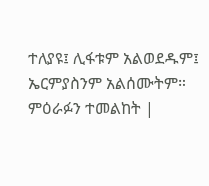ተለያዩ፤ ሊፋቱም አልወደዱም፤ ኤርምያስንም አልሰሙትም። ምዕራፉን ተመልከት |